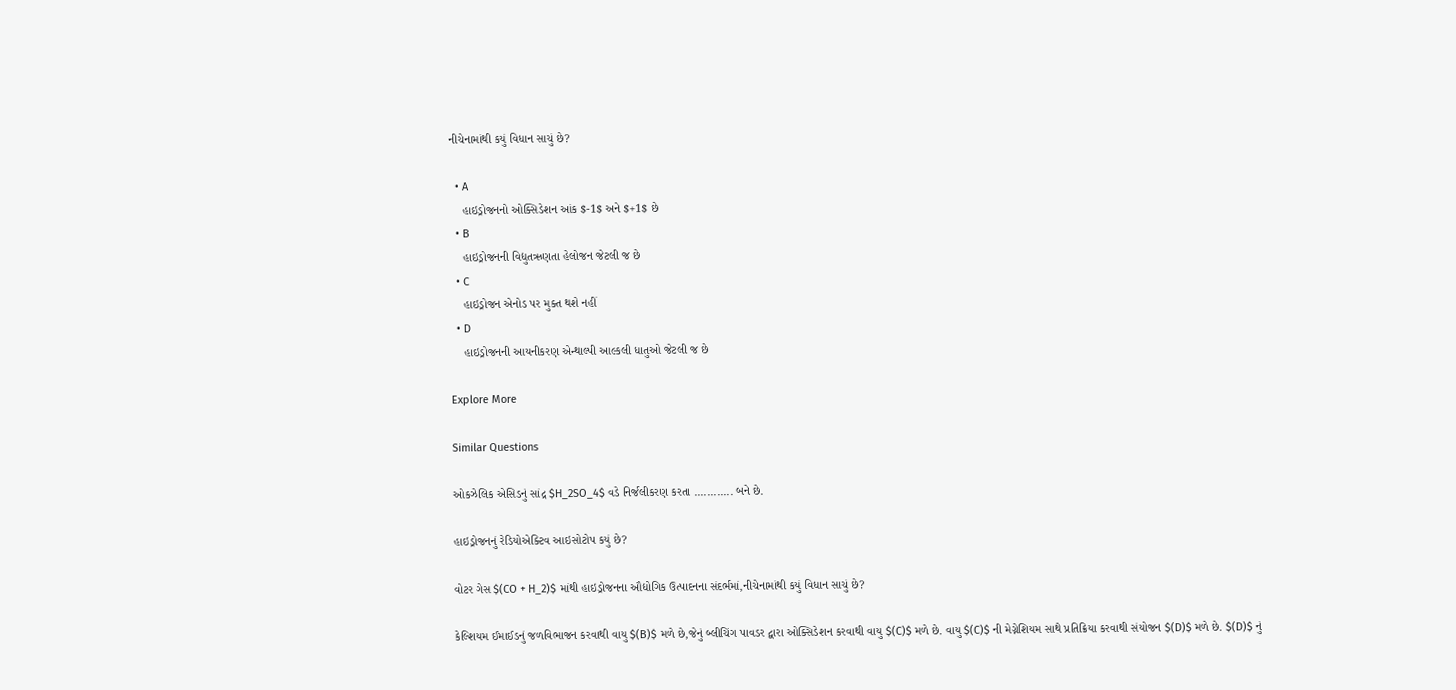નીચેનામાંથી કયું વિધાન સાચું છે?

  • A
    હાઇડ્રોજનનો ઓક્સિડેશન આંક $-1$ અને $+1$ છે
  • B
    હાઇડ્રોજનની વિદ્યુતઋણતા હેલોજન જેટલી જ છે
  • C
    હાઇડ્રોજન એનોડ પર મુક્ત થશે નહીં
  • D
    હાઇડ્રોજનની આયનીકરણ એન્થાલ્પી આલ્કલી ધાતુઓ જેટલી જ છે

Explore More

Similar Questions

ઓકઝેલિક એસિડનું સાંદ્ર $H_2SO_4$ વડે નિર્જલીકરણ કરતા ............ બને છે.

હાઇડ્રોજનનું રેડિયોએક્ટિવ આઇસોટોપ કયું છે?

વોટર ગેસ $(CO + H_2)$ માંથી હાઇડ્રોજનના ઔદ્યોગિક ઉત્પાદનના સંદર્ભમાં,નીચેનામાંથી કયું વિધાન સાચું છે?

કેલ્શિયમ ઈમાઈડનું જળવિભાજન કરવાથી વાયુ $(B)$ મળે છે,જેનું બ્લીચિંગ પાવડર દ્વારા ઓક્સિડેશન કરવાથી વાયુ $(C)$ મળે છે. વાયુ $(C)$ ની મેગ્નેશિયમ સાથે પ્રતિક્રિયા કરવાથી સંયોજન $(D)$ મળે છે. $(D)$ નું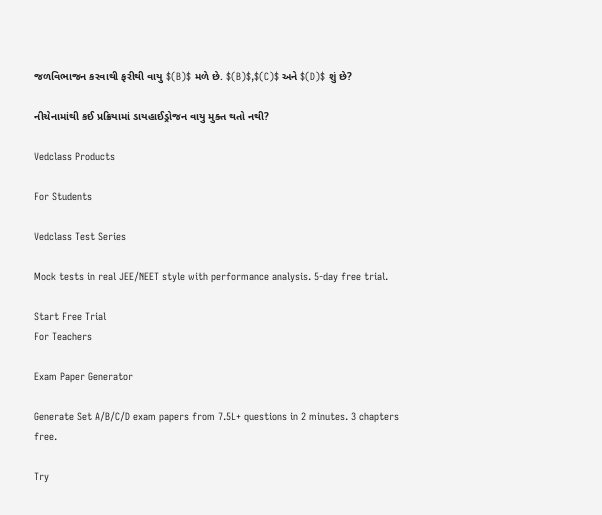જળવિભાજન કરવાથી ફરીથી વાયુ $(B)$ મળે છે. $(B)$,$(C)$ અને $(D)$ શું છે?

નીચેનામાંથી કઈ પ્રક્રિયામાં ડાયહાઈડ્રોજન વાયુ મુક્ત થતો નથી?

Vedclass Products

For Students

Vedclass Test Series

Mock tests in real JEE/NEET style with performance analysis. 5-day free trial.

Start Free Trial
For Teachers

Exam Paper Generator

Generate Set A/B/C/D exam papers from 7.5L+ questions in 2 minutes. 3 chapters free.

Try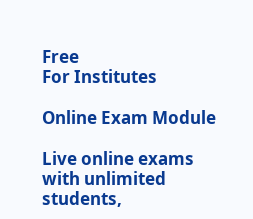Free
For Institutes

Online Exam Module

Live online exams with unlimited students,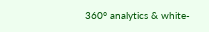360° analytics & white-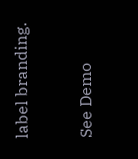label branding.

See Demo